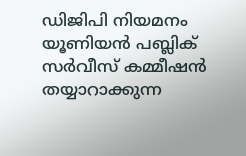ഡിജിപി നിയമനം യൂണിയന്‍ പബ്ലിക് സര്‍വീസ് കമ്മീഷന്‍ തയ്യാറാക്കുന്ന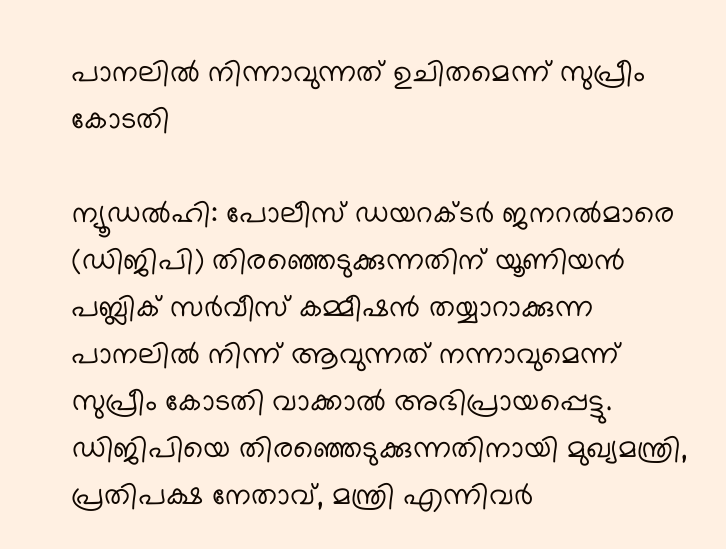പാനലില്‍ നിന്നാവുന്നത് ഉചിതമെന്ന് സുപ്രീം കോടതി

ന്യൂഡല്‍ഹി: പോലീസ് ഡയറക്ടര്‍ ജനറല്‍മാരെ (ഡിജിപി) തിരഞ്ഞെടുക്കുന്നതിന് യൂണിയന്‍ പബ്ലിക് സര്‍വീസ് കമ്മീഷന്‍ തയ്യാറാക്കുന്ന പാനലില്‍ നിന്ന് ആവുന്നത് നന്നാവുമെന്ന് സുപ്രീം കോടതി വാക്കാല്‍ അഭിപ്രായപ്പെട്ടു. ഡിജിപിയെ തിരഞ്ഞെടുക്കുന്നതിനായി മുഖ്യമന്ത്രി, പ്രതിപക്ഷ നേതാവ്, മന്ത്രി എന്നിവര്‍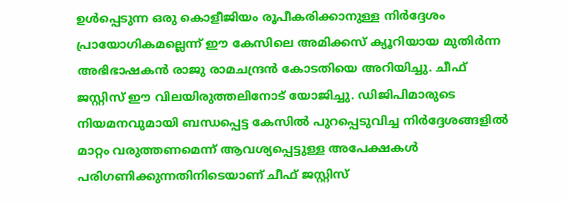ഉള്‍പ്പെടുന്ന ഒരു കൊളീജിയം രൂപീകരിക്കാനുള്ള നിര്‍ദ്ദേശം പ്രായോഗികമല്ലെന്ന് ഈ കേസിലെ അമിക്കസ് ക്യൂറിയായ മുതിര്‍ന്ന അഭിഭാഷകന്‍ രാജു രാമചന്ദ്രന്‍ കോടതിയെ അറിയിച്ചു. ചീഫ് ജസ്റ്റിസ് ഈ വിലയിരുത്തലിനോട് യോജിച്ചു. ഡിജിപിമാരുടെ നിയമനവുമായി ബന്ധപ്പെട്ട കേസില്‍ പുറപ്പെടുവിച്ച നിര്‍ദ്ദേശങ്ങളില്‍ മാറ്റം വരുത്തണമെന്ന് ആവശ്യപ്പെട്ടുള്ള അപേക്ഷകള്‍ പരിഗണിക്കുന്നതിനിടെയാണ് ചീഫ് ജസ്റ്റിസ്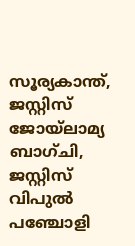സൂര്യകാന്ത്, ജസ്റ്റിസ് ജോയ്ലാമ്യ ബാഗ്ചി, ജസ്റ്റിസ് വിപുല്‍ പഞ്ചോളി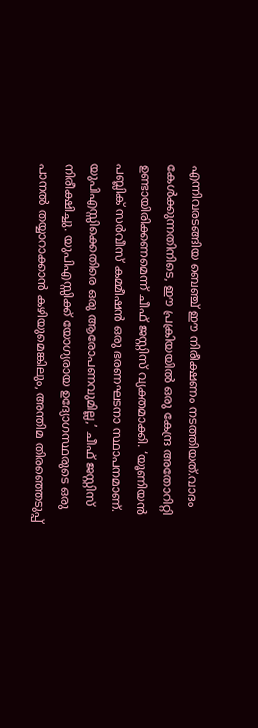എന്നിവരടങ്ങിയ ബെഞ്ച് ഈ നിരീക്ഷണം നടത്തിയത്.വാദം കേള്‍ക്കുന്നതിനിടെ, ഈ പ്രക്രിയയില്‍ ഒരു കേന്ദ്ര അതോറിറ്റി ഉണ്ടായിരിക്കണമെന്ന് ചീഫ് ജസ്റ്റിസ് വ്യക്തമാക്കി. ‘യൂണിയന്‍ പബ്ലിക് സര്‍വീസ് കമ്മീഷന്‍ ഒരു ഭരണഘടനാ സ്ഥാപനമാണ്. യുപിഎസ്സിക്കെതിരെ ഒരു ആരോപണവുമില്ല,’ ചീഫ് ജസ്റ്റിസ് നിരീക്ഷിച്ചു. യുപിഎസ്സിക്ക് യോഗ്യരായ ഉദ്യോഗസ്ഥരുടെ ഒരു പാനല്‍ തയ്യാറാക്കാന്‍ കഴിയുമെങ്കിലും, അന്തിമ തിരഞ്ഞെടുപ്പ്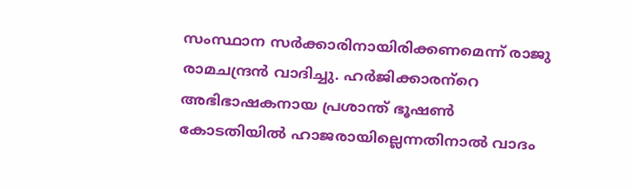സംസ്ഥാന സര്‍ക്കാരിനായിരിക്കണമെന്ന് രാജു രാമചന്ദ്രന്‍ വാദിച്ചു. ഹര്‍ജിക്കാരന്‌റെ അഭിഭാഷകനായ പ്രശാന്ത് ഭൂഷണ്‍ കോടതിയില്‍ ഹാജരായില്ലെന്നതിനാല്‍ വാദം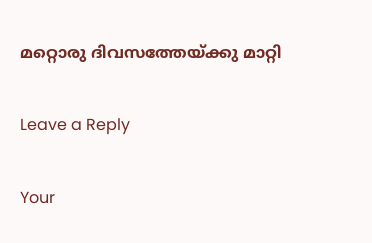മറ്റൊരു ദിവസത്തേയ്‌ക്കു മാറ്റി

Leave a Reply

Your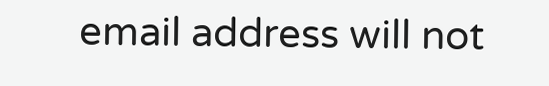email address will not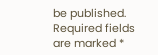be published. Required fields are marked *